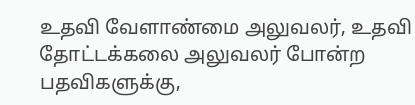உதவி வேளாண்மை அலுவலர், உதவி தோட்டக்கலை அலுவலர் போன்ற பதவிகளுக்கு,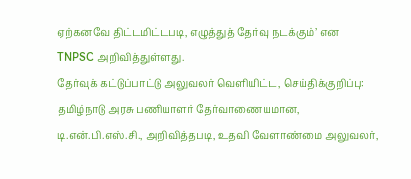ஏற்கனவே திட்டமிட்டபடி, எழுத்துத் தேர்வு நடக்கும்’ என TNPSC அறிவித்துள்ளது.
தேர்வுக் கட்டுப்பாட்டு அலுவலர் வெளியிட்ட, செய்திக்குறிப்பு:
தமிழ்நாடு அரசு பணியாளர் தேர்வாணையமான, டி.என்.பி.எஸ்.சி., அறிவித்தபடி, உதவி வேளாண்மை அலுவலர்,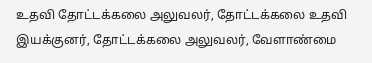உதவி தோட்டக்கலை அலுவலர், தோட்டக்கலை உதவி இயக்குனர், தோட்டக்கலை அலுவலர், வேளாண்மை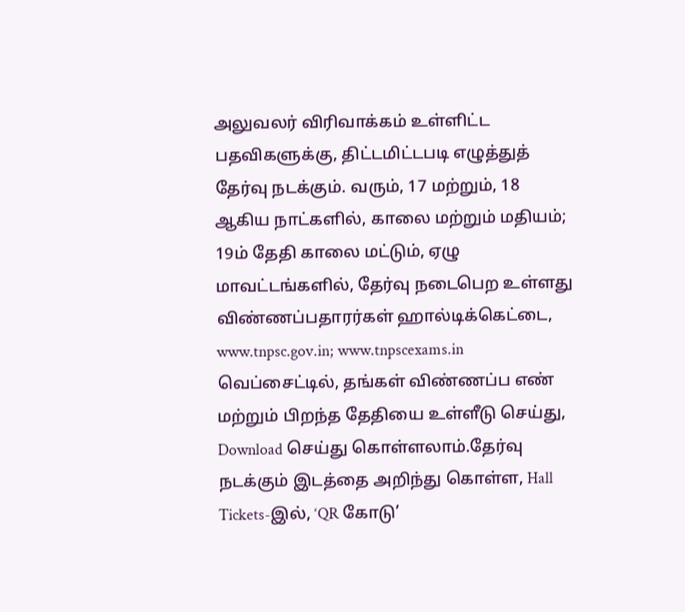அலுவலர் விரிவாக்கம் உள்ளிட்ட பதவிகளுக்கு, திட்டமிட்டபடி எழுத்துத் தேர்வு நடக்கும். வரும், 17 மற்றும், 18 ஆகிய நாட்களில், காலை மற்றும் மதியம்; 19ம் தேதி காலை மட்டும், ஏழு மாவட்டங்களில், தேர்வு நடைபெற உள்ளது
விண்ணப்பதாரர்கள் ஹால்டிக்கெட்டை, www.tnpsc.gov.in; www.tnpscexams.in வெப்சைட்டில், தங்கள் விண்ணப்ப எண் மற்றும் பிறந்த தேதியை உள்ளீடு செய்து, Download செய்து கொள்ளலாம்.தேர்வு நடக்கும் இடத்தை அறிந்து கொள்ள, Hall Tickets-இல், ‘QR கோடு’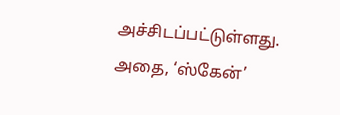அச்சிடப்பட்டுள்ளது. அதை, ‘ஸ்கேன்’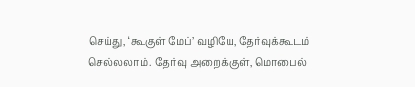செய்து, ‘கூகுள் மேப்’ வழியே, தேர்வுக்கூடம் செல்லலாம். தேர்வு அறைக்குள், மொபைல்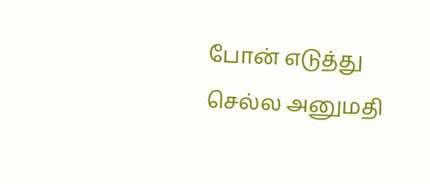போன் எடுத்து செல்ல அனுமதி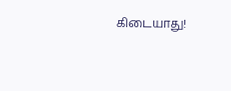கிடையாது!